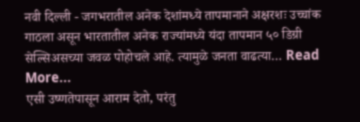नवी दिल्ली - जगभरातील अनेक देशांमध्ये तापमानाने अक्षरशः उच्चांक गाठला असून भारतातील अनेक राज्यांमध्ये यंदा तापमान ५० डिग्री सेल्सिअसच्या जवळ पोहोचले आहे. त्यामुळे जनता वाढत्या… Read More...
एसी उष्णतेपासून आराम देतो, परंतु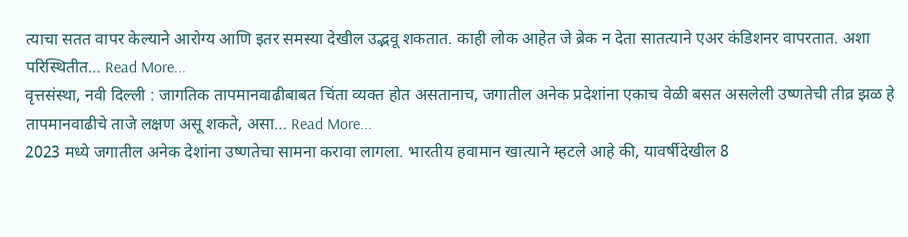त्याचा सतत वापर केल्याने आरोग्य आणि इतर समस्या देखील उद्भवू शकतात. काही लोक आहेत जे ब्रेक न देता सातत्याने एअर कंडिशनर वापरतात. अशा परिस्थितीत… Read More...
वृत्तसंस्था, नवी दिल्ली : जागतिक तापमानवाढीबाबत चिंता व्यक्त होत असतानाच, जगातील अनेक प्रदेशांना एकाच वेळी बसत असलेली उष्णतेची तीव्र झळ हे तापमानवाढीचे ताजे लक्षण असू शकते, असा… Read More...
2023 मध्ये जगातील अनेक देशांना उष्णतेचा सामना करावा लागला. भारतीय हवामान खात्याने म्हटले आहे की, यावर्षीदेखील 8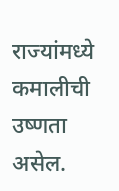राज्यांमध्ये कमालीची उष्णता असेल.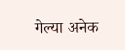गेल्या अनेक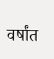वर्षांत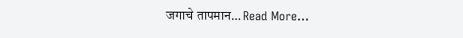जगाचे तापमान… Read More...